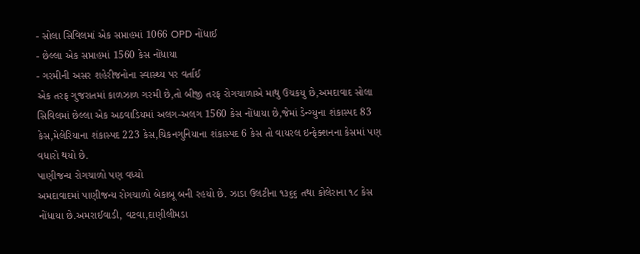- સોલા સિવિલમાં એક સપ્તાહમાં 1066 OPD નોંધાઈ
- છેલ્લા એક સપ્તાહમાં 1560 કેસ નોંધાયા
- ગરમીની અસર શહેરીજનોના સ્વાસ્થ્ય પર વર્તાઈ
એક તરફ ગુજરાતમાં કાળઝાળ ગરમી છે,તો બીજી તરફ રોગચાળાએ માથુ ઉચકયુ છે,અમદાવાદ સોલા સિવિલમાં છેલ્લા એક અઠવાડિયમાં અલગ-અલગ 1560 કેસ નોંધાયા છે,જેમાં ડેન્ગ્યુના શંકાસ્પદ 83 કેસ,મેલેરિયાના શંકાસ્પદ 223 કેસ,ચિકનગુનિયાના શંકાસ્પદ 6 કેસ તો વાયરલ ઇન્ફેક્શનના કેસમાં પણ વધારો થયો છે.
પાણીજન્ય રોગચાળો પણ વધ્યો
અમદાવાદમાં પાણીજન્ય રોગચાળો બેકાબૂ બની રહયો છે. ઝાડા ઉલટીના ૧૩૬૬ તથા કોલેરાના ૧૮ કેસ નોંધાયા છે.અમરાઈવાડી, વટવા,દાણીલીમડા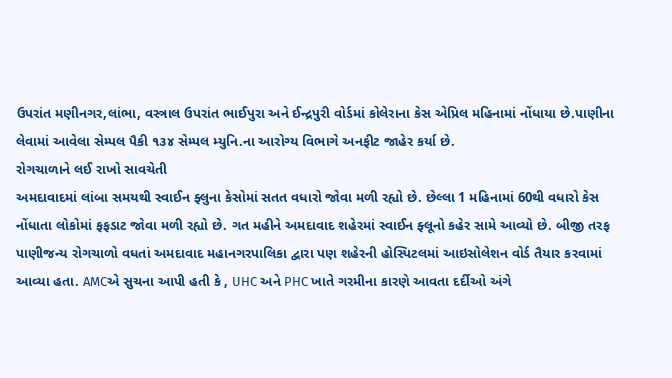ઉપરાંત મણીનગર,લાંભા, વસ્ત્રાલ ઉપરાંત ભાઈપુરા અને ઈન્દ્રપુરી વોર્ડમાં કોલેરાના કેસ એપ્રિલ મહિનામાં નોંધાયા છે.પાણીના લેવામાં આવેલા સેમ્પલ પૈકી ૧૩૪ સેમ્પલ મ્યુનિ.ના આરોગ્ય વિભાગે અનફીટ જાહેર કર્યા છે.
રોગચાળાને લઈ રાખો સાવચેતી
અમદાવાદમાં લાંબા સમયથી સ્વાઈન ફ્લુના કેસોમાં સતત વધારો જોવા મળી રહ્યો છે. છેલ્લા 1 મહિનામાં 60થી વધારો કેસ નોંધાતા લોકોમાં ફફડાટ જોવા મળી રહ્યો છે. ગત મહીને અમદાવાદ શહેરમાં સ્વાઈન ફ્લૂનો કહેર સામે આવ્યો છે. બીજી તરફ પાણીજન્ય રોગચાળો વધતાં અમદાવાદ મહાનગરપાલિકા દ્વારા પણ શહેરની હોસ્પિટલમાં આઇસોલેશન વોર્ડ તૈયાર કરવામાં આવ્યા હતા. AMCએ સુચના આપી હતી કે , UHC અને PHC ખાતે ગરમીના કારણે આવતા દર્દીઓ અંગે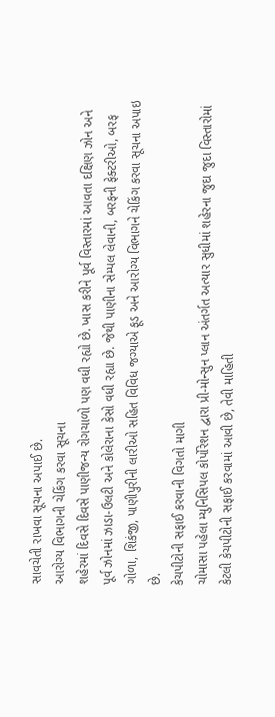સાવચેતી રાખવા સૂચના અપાઈ છે.
આરોગ્ય વિભાગની ચેકિંગ કરવા સૂચના
શહેરમાં દિવસે દિવસે પાણીજન્ય રોગચાળો પણ વધી રહ્યો છે. ખાસ કરીને પૂર્વ વિસ્તારમાં આવતા દક્ષિણ ઝોન અને પૂર્વ ઝોનમાં ઝાડા-ઉલટી અને કોલેરાના કેસો વધી રહ્યા છે. જેથી પાણીના સેમ્પલ લેવાની, બરફની ફેક્ટરીઓ, બરફ ગોળા, શિકંજી, પાણીપુરીની લારીઓ સહિત વિવિધ જગ્યાએ ફૂડ અને આરોગ્ય વિભાગને ચેકિંગ કરવા સૂચના અપાઇ છે.
કેચપીટોની સફાઈ કરવાની વિગતો માગી
ચોમાસા પહેલા મ્યુનિસિપલ કોર્પોરેશન દ્વારા પ્રી-મોન્સુન પ્લાન અંતર્ગત અત્યાર સુધીમાં શહેરના જુદા જુદા વિસ્તારોમાં કેટલી કેચપીટોની સફાઈ કરવામાં આવી છે, તેવી માહિતી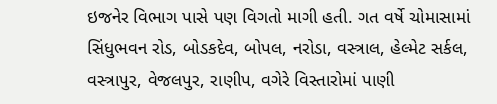ઇજનેર વિભાગ પાસે પણ વિગતો માગી હતી. ગત વર્ષે ચોમાસામાં સિંધુભવન રોડ, બોડકદેવ, બોપલ, નરોડા, વસ્ત્રાલ, હેલ્મેટ સર્કલ, વસ્ત્રાપુર, વેજલપુર, રાણીપ, વગેરે વિસ્તારોમાં પાણી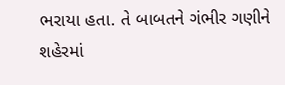ભરાયા હતા. તે બાબતને ગંભીર ગણીને શહેરમાં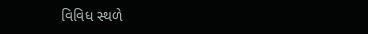વિવિધ સ્થળે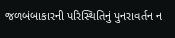જળબંબાકારની પરિસ્થિતિનું પુનરાવર્તન ન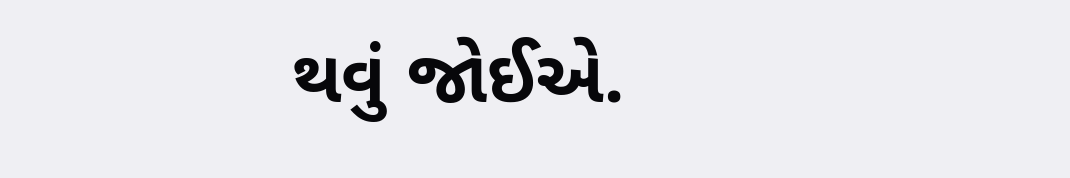થવું જોઈએ.